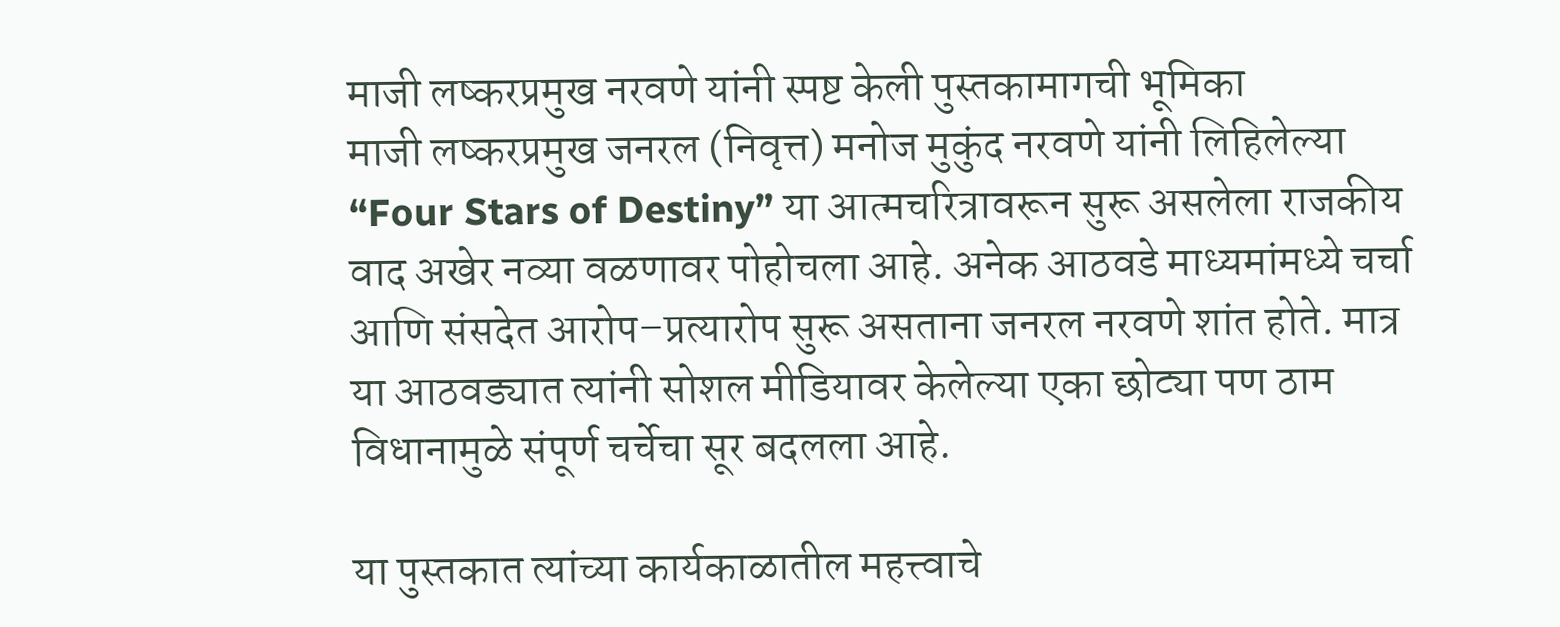माजी लष्करप्रमुख नरवणे यांनी स्पष्ट केली पुस्तकामागची भूमिका
माजी लष्करप्रमुख जनरल (निवृत्त) मनोज मुकुंद नरवणे यांनी लिहिलेल्या “Four Stars of Destiny” या आत्मचरित्रावरून सुरू असलेला राजकीय वाद अखेर नव्या वळणावर पोहोचला आहे. अनेक आठवडे माध्यमांमध्ये चर्चा आणि संसदेत आरोप–प्रत्यारोप सुरू असताना जनरल नरवणे शांत होते. मात्र या आठवड्यात त्यांनी सोशल मीडियावर केलेल्या एका छोट्या पण ठाम विधानामुळे संपूर्ण चर्चेचा सूर बदलला आहे.

या पुस्तकात त्यांच्या कार्यकाळातील महत्त्वाचे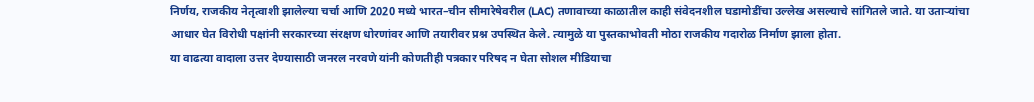निर्णय, राजकीय नेतृत्वाशी झालेल्या चर्चा आणि 2020 मध्ये भारत–चीन सीमारेषेवरील (LAC) तणावाच्या काळातील काही संवेदनशील घडामोडींचा उल्लेख असल्याचे सांगितले जाते. या उताऱ्यांचा आधार घेत विरोधी पक्षांनी सरकारच्या संरक्षण धोरणांवर आणि तयारीवर प्रश्न उपस्थित केले. त्यामुळे या पुस्तकाभोवती मोठा राजकीय गदारोळ निर्माण झाला होता.
या वाढत्या वादाला उत्तर देण्यासाठी जनरल नरवणे यांनी कोणतीही पत्रकार परिषद न घेता सोशल मीडियाचा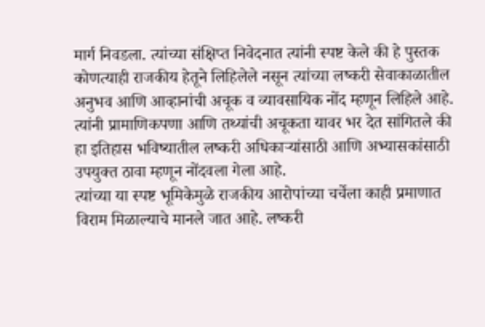मार्ग निवडला. त्यांच्या संक्षिप्त निवेदनात त्यांनी स्पष्ट केले की हे पुस्तक कोणत्याही राजकीय हेतूने लिहिलेले नसून त्यांच्या लष्करी सेवाकाळातील अनुभव आणि आव्हानांची अचूक व व्यावसायिक नोंद म्हणून लिहिले आहे. त्यांनी प्रामाणिकपणा आणि तथ्यांची अचूकता यावर भर देत सांगितले की हा इतिहास भविष्यातील लष्करी अधिकाऱ्यांसाठी आणि अभ्यासकांसाठी उपयुक्त ठावा म्हणून नोंदवला गेला आहे.
त्यांच्या या स्पष्ट भूमिकेमुळे राजकीय आरोपांच्या चर्चेला काही प्रमाणात विराम मिळाल्याचे मानले जात आहे. लष्करी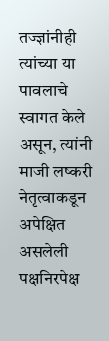तज्ज्ञांनीही त्यांच्या या पावलाचे स्वागत केले असून, त्यांनी माजी लष्करी नेतृत्वाकडून अपेक्षित असलेली पक्षनिरपेक्ष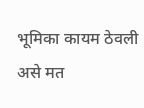भूमिका कायम ठेवली असे मत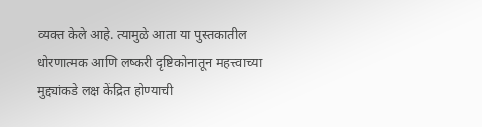व्यक्त केले आहे. त्यामुळे आता या पुस्तकातील धोरणात्मक आणि लष्करी दृष्टिकोनातून महत्त्वाच्या मुद्द्यांकडे लक्ष केंद्रित होण्याची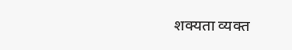शक्यता व्यक्त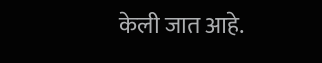केली जात आहे.